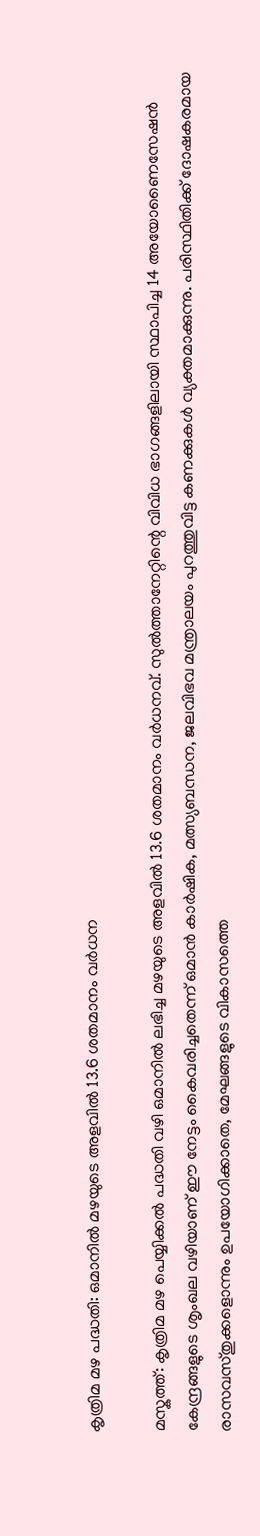കൃത്രിമ മഴ പദ്ധതി: ഒമാനിൽ മഴയുടെ അളവിൽ 13.6 ശതമാനം വർധന

മസ്കത്ത്: കൃത്രിമ മഴ പെയ്യിക്കൽ പദ്ധതി വഴി ഒമാനിൽ ലഭിച്ച മഴയുടെ അളവിൽ 13.6 ശതമാനം വർധനവ്. സുൽത്താനേറ്റിന്റെ വിവിധ ഭാഗങ്ങളിലായി സ്ഥാപിച്ച 14 അയോണൈസേഷൻ കേന്ദ്രങ്ങളുടെ ശൃംഖല വഴിയാണ് ഈ നേട്ടം കൈവരിച്ചതെന്ന് ഒമാൻ കാർഷിക, മത്സ്യബന്ധന, ജലവിഭവ മന്ത്രാലയം പുറത്തുവിട്ട കണക്കുകൾ വ്യക്തമാക്കുന്നു. പരിസ്ഥിതിക്ക് ദോഷകരമായ രാസവസ്തുക്കളൊന്നും ഉപയോഗിക്കാതെ, മേഘങ്ങളുടെ വികാസത്തെ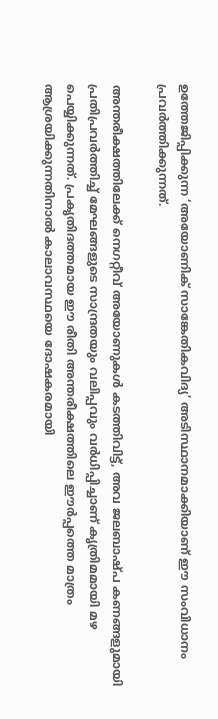ഉത്തേജിപ്പിക്കുന്ന ‘അയോണിക് സാങ്കേതികവിദ്യ’ അടിസ്ഥാനമാക്കിയാണ് ഈ സംവിധാനം പ്രവർത്തിക്കുന്നത്.

അന്തരീക്ഷത്തിലേക്ക് നെഗറ്റീവ് അയോണുകൾ കടത്തിവിട്ട്, അവ ജലബാഷ്പ കണങ്ങളുമായി പ്രതിപ്രവർത്തിച്ച് മേഘങ്ങളുടെ സാന്ദ്രതയും വലിപ്പവും വർധിപ്പിച്ചാണ് കൃത്രിമമായി മഴ പെയ്യിക്കുന്നത്. പ്രകൃതിദത്തമായ ഈ രീതി അന്തരീക്ഷത്തിലെ ഈർപ്പത്തെ മാത്രം ആശ്രയിക്കുന്നതിനാൽ കാലാവസ്ഥയെ ദോഷകരമായി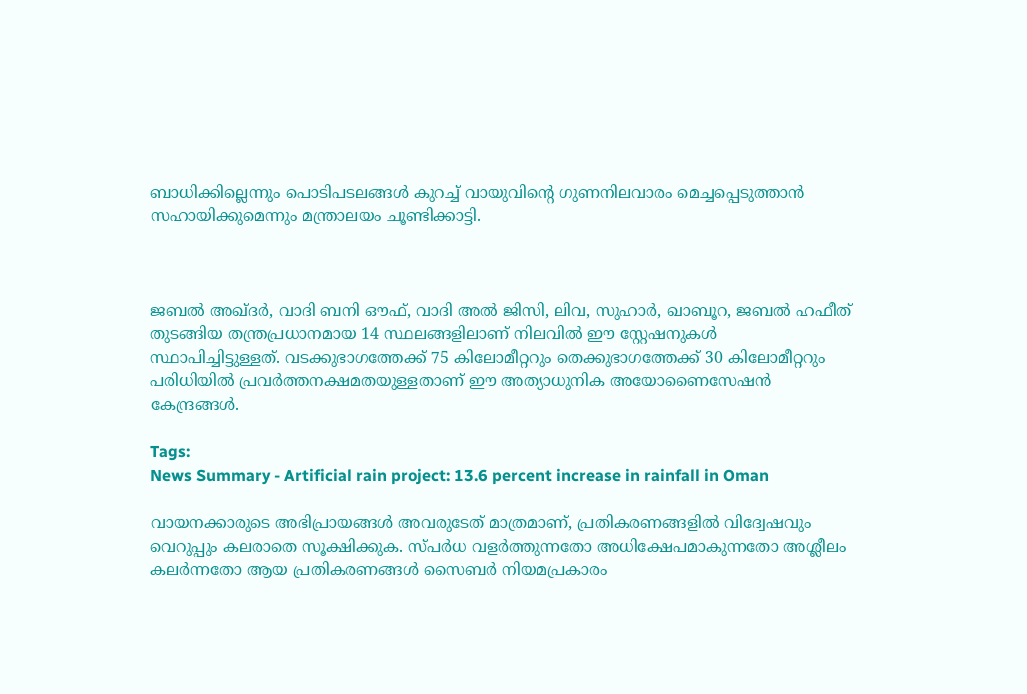ബാധിക്കില്ലെന്നും പൊടിപടലങ്ങൾ കുറച്ച് വായുവിന്റെ ഗുണനിലവാരം മെച്ചപ്പെടുത്താൻ സഹായിക്കുമെന്നും മന്ത്രാലയം ചൂണ്ടിക്കാട്ടി.



ജബൽ അഖ്ദർ, വാദി ബനി ഔഫ്, വാദി അൽ ജിസി, ലിവ, സുഹാർ, ഖാബൂറ, ജബൽ ഹഫീത് തുടങ്ങിയ തന്ത്രപ്രധാനമായ 14 സ്ഥലങ്ങളിലാണ് നിലവിൽ ഈ സ്റ്റേഷനുകൾ സ്ഥാപിച്ചിട്ടുള്ളത്. വടക്കുഭാഗത്തേക്ക് 75 കിലോമീറ്ററും തെക്കുഭാഗത്തേക്ക് 30 കിലോമീറ്ററും പരിധിയിൽ പ്രവർത്തനക്ഷമതയുള്ളതാണ് ഈ അത്യാധുനിക അയോണൈസേഷൻ കേന്ദ്രങ്ങൾ.

Tags:
News Summary - Artificial rain project: 13.6 percent increase in rainfall in Oman

വായനക്കാരുടെ അഭിപ്രായങ്ങള്‍ അവരുടേത് മാത്രമാണ്, പ്രതികരണങ്ങളിൽ വിദ്വേഷവും വെറുപ്പും കലരാതെ സൂക്ഷിക്കുക. സ്പർധ വളർത്തുന്നതോ അധിക്ഷേപമാകുന്നതോ അശ്ലീലം കലർന്നതോ ആയ പ്രതികരണങ്ങൾ സൈബർ നിയമപ്രകാരം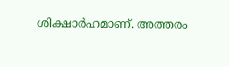ശിക്ഷാർഹമാണ്. അത്തരം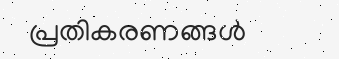പ്രതികരണങ്ങൾ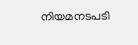നിയമനടപടി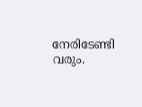നേരിടേണ്ടി വരും.